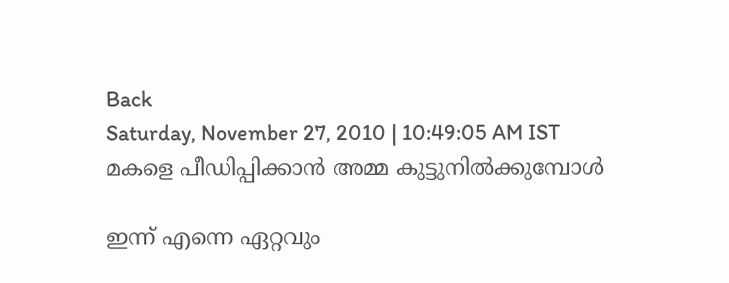Back
Saturday, November 27, 2010 | 10:49:05 AM IST
മകളെ പീഡിപ്പിക്കാന്‍ അമ്മ കുട്ടുനില്‍ക്കുമ്പോള്‍

ഇന്ന്‌ എന്നെ ഏറ്റവും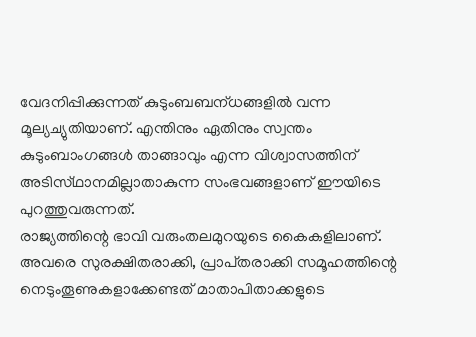വേദനിപ്പിക്കുന്നത്‌ കുടുംബബന്‌ധങ്ങളില്‍ വന്ന മൂല്യച്യുതിയാണ്‌. എന്തിനും ഏതിനും സ്വന്തം കുടുംബാംഗങ്ങള്‍ താങ്ങാവും എന്ന വിശ്വാസത്തിന്‌ അടിസ്‌ഥാനമില്ലാതാകുന്ന സംഭവങ്ങളാണ്‌ ഈയിടെ പുറത്തുവരുന്നത്‌.
രാജ്യത്തിന്റെ ഭാവി വരുംതലമുറയുടെ കൈകളിലാണ്‌. അവരെ സുരക്ഷിതരാക്കി, പ്രാപ്‌തരാക്കി സമൂഹത്തിന്റെ നെടുംതൂണുകളാക്കേണ്ടത്‌ മാതാപിതാക്കളുടെ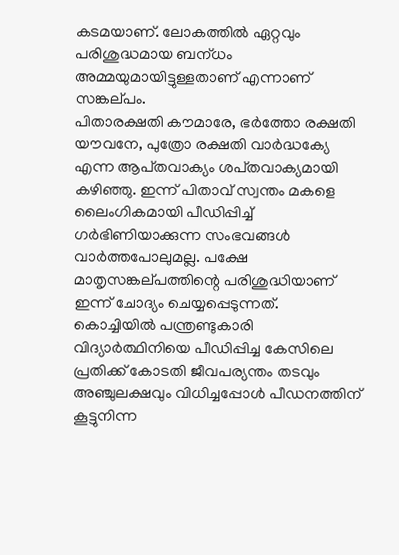കടമയാണ്‌. ലോകത്തില്‍ ഏറ്റവും പരിശുദ്ധമായ ബന്‌ധം അമ്മയുമായിട്ടുള്ളതാണ്‌ എന്നാണ്‌ സങ്കല്‌പം.
പിതാരക്ഷതി കൗമാരേ, ഭര്‍ത്തോ രക്ഷതി യൗവനേ, പുത്രോ രക്ഷതി വാര്‍ദ്ധക്യേ എന്ന ആപ്‌തവാക്യം ശപ്‌തവാക്യമായി കഴിഞ്ഞു. ഇന്ന്‌ പിതാവ്‌ സ്വന്തം മകളെ ലൈംഗികമായി പീഡിപ്പിച്ച്‌ ഗര്‍ഭിണിയാക്കുന്ന സംഭവങ്ങള്‍ വാര്‍ത്തപോലുമല്ല. പക്ഷേ മാതൃസങ്കല്‌പത്തിന്റെ പരിശുദ്ധിയാണ്‌ ഇന്ന്‌ ചോദ്യം ചെയ്യപ്പെടുന്നത്‌.
കൊച്ചിയില്‍ പന്ത്രണ്ടുകാരി വിദ്യാര്‍ത്ഥിനിയെ പീഡിപ്പിച്ച കേസിലെ പ്രതിക്ക്‌ കോടതി ജീവപര്യന്തം തടവും അഞ്ചുലക്ഷവും വിധിച്ചപ്പോള്‍ പീഡനത്തിന്‌ കൂട്ടുനിന്ന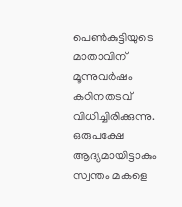പെണ്‍കുട്ടിയുടെ മാതാവിന്‌ മൂന്നുവര്‍ഷം കഠിനതടവ്‌ വിധിച്ചിരിക്കുന്നു. ഒരുപക്ഷേ ആദ്യമായിട്ടാകും സ്വന്തം മകളെ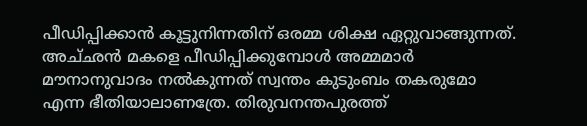പീഡിപ്പിക്കാന്‍ കൂട്ടുനിന്നതിന്‌ ഒരമ്മ ശിക്ഷ ഏറ്റുവാങ്ങുന്നത്‌.
അച്‌ഛന്‍ മകളെ പീഡിപ്പിക്കുമ്പോള്‍ അമ്മമാര്‍ മൗനാനുവാദം നല്‍കുന്നത്‌ സ്വന്തം കുടുംബം തകരുമോ എന്ന ഭീതിയാലാണത്രേ. തിരുവനന്തപുരത്ത്‌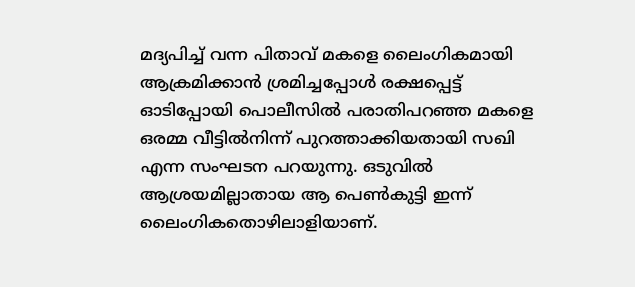മദ്യപിച്ച്‌ വന്ന പിതാവ്‌ മകളെ ലൈംഗികമായി ആക്രമിക്കാന്‍ ശ്രമിച്ചപ്പോള്‍ രക്ഷപ്പെട്ട്‌ ഓടിപ്പോയി പൊലീസില്‍ പരാതിപറഞ്ഞ മകളെ ഒരമ്മ വീട്ടില്‍നിന്ന്‌ പുറത്താക്കിയതായി സഖി എന്ന സംഘടന പറയുന്നു. ഒടുവില്‍ ആശ്രയമില്ലാതായ ആ പെണ്‍കുട്ടി ഇന്ന്‌ ലൈംഗികതൊഴിലാളിയാണ്‌.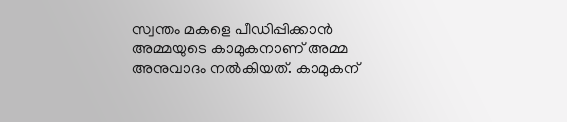സ്വന്തം മകളെ പീഡിപ്പിക്കാന്‍ അമ്മയുടെ കാമുകനാണ്‌ അമ്മ അനുവാദം നല്‍കിയത്‌. കാമുകന്‌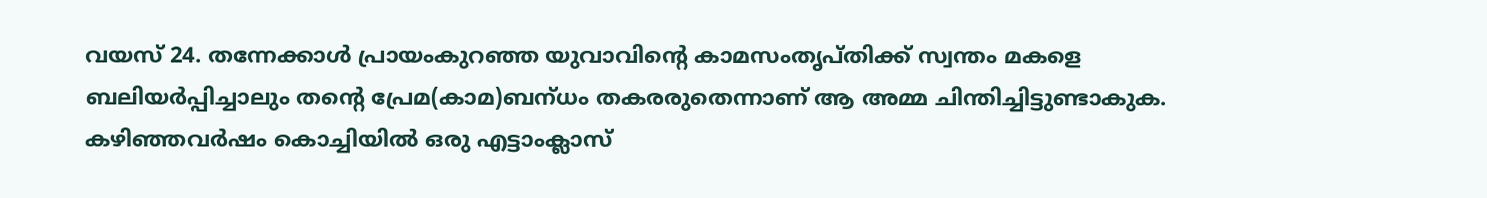വയസ്‌ 24. തന്നേക്കാള്‍ പ്രായംകുറഞ്ഞ യുവാവിന്റെ കാമസംതൃപ്‌തിക്ക്‌ സ്വന്തം മകളെ ബലിയര്‍പ്പിച്ചാലും തന്റെ പ്രേമ(കാമ)ബന്‌ധം തകരരുതെന്നാണ്‌ ആ അമ്മ ചിന്തിച്ചിട്ടുണ്ടാകുക.
കഴിഞ്ഞവര്‍ഷം കൊച്ചിയില്‍ ഒരു എട്ടാംക്ലാസ്‌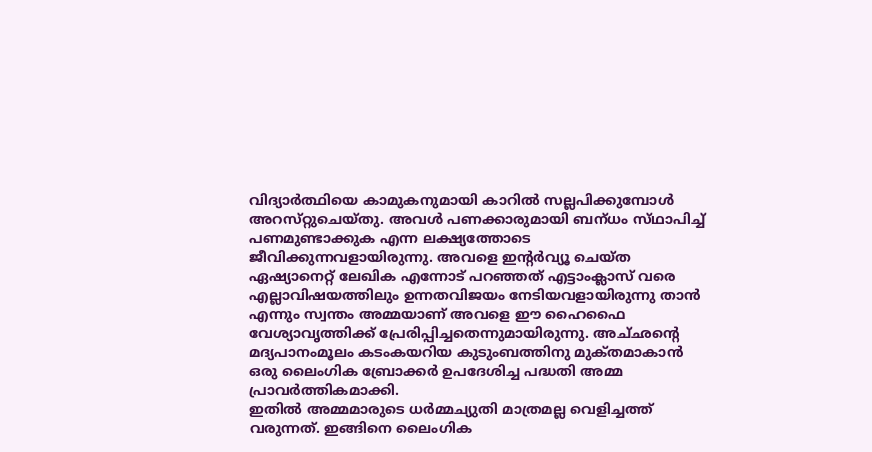വിദ്യാര്‍ത്ഥിയെ കാമുകനുമായി കാറില്‍ സല്ലപിക്കുമ്പോള്‍ അറസ്‌റ്റുചെയ്‌തു. അവള്‍ പണക്കാരുമായി ബന്‌ധം സ്‌ഥാപിച്ച്‌ പണമുണ്ടാക്കുക എന്ന ലക്ഷ്യത്തോടെ ജീവിക്കുന്നവളായിരുന്നു. അവളെ ഇന്റര്‍വ്യൂ ചെയ്‌ത ഏഷ്യാനെറ്റ്‌ ലേഖിക എന്നോട്‌ പറഞ്ഞത്‌ എട്ടാംക്ലാസ്‌ വരെ എല്ലാവിഷയത്തിലും ഉന്നതവിജയം നേടിയവളായിരുന്നു താന്‍ എന്നും സ്വന്തം അമ്മയാണ്‌ അവളെ ഈ ഹൈഫൈ വേശ്യാവൃത്തിക്ക്‌ പ്രേരിപ്പിച്ചതെന്നുമായിരുന്നു. അച്‌ഛന്റെ മദ്യപാനംമൂലം കടംകയറിയ കുടുംബത്തിനു മുക്‌തമാകാന്‍ ഒരു ലൈംഗിക ബ്രോക്കര്‍ ഉപദേശിച്ച പദ്ധതി അമ്മ പ്രാവര്‍ത്തികമാക്കി.
ഇതില്‍ അമ്മമാരുടെ ധര്‍മ്മച്യുതി മാത്രമല്ല വെളിച്ചത്ത്‌ വരുന്നത്‌. ഇങ്ങിനെ ലൈംഗിക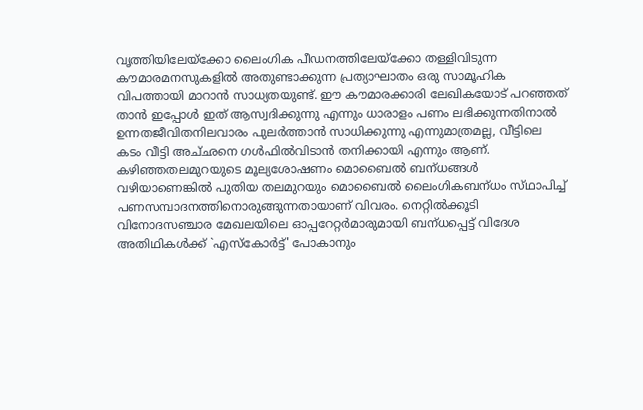വൃത്തിയിലേയ്‌ക്കോ ലൈംഗിക പീഡനത്തിലേയ്‌ക്കോ തള്ളിവിടുന്ന കൗമാരമനസുകളില്‍ അതുണ്ടാക്കുന്ന പ്രത്യാഘാതം ഒരു സാമൂഹിക വിപത്തായി മാറാന്‍ സാധ്യതയുണ്ട്‌. ഈ കൗമാരക്കാരി ലേഖികയോട്‌ പറഞ്ഞത്‌ താന്‍ ഇപ്പോള്‍ ഇത്‌ ആസ്വദിക്കുന്നു എന്നും ധാരാളം പണം ലഭിക്കുന്നതിനാല്‍ ഉന്നതജീവിതനിലവാരം പുലര്‍ത്താന്‍ സാധിക്കുന്നു എന്നുമാത്രമല്ല, വീട്ടിലെ കടം വീട്ടി അച്‌ഛനെ ഗള്‍ഫില്‍വിടാന്‍ തനിക്കായി എന്നും ആണ്‌.
കഴിഞ്ഞതലമുറയുടെ മൂല്യശോഷണം മൊബൈല്‍ ബന്‌ധങ്ങള്‍ വഴിയാണെങ്കില്‍ പുതിയ തലമുറയും മൊബൈല്‍ ലൈംഗികബന്‌ധം സ്‌ഥാപിച്ച്‌ പണസമ്പാദനത്തിനൊരുങ്ങുന്നതായാണ്‌ വിവരം. നെറ്റില്‍ക്കൂടി വിനോദസഞ്ചാര മേഖലയിലെ ഓപ്പറേറ്റര്‍മാരുമായി ബന്‌ധപ്പെട്ട്‌ വിദേശ അതിഥികള്‍ക്ക്‌ `എസ്‌കോര്‍ട്ട്‌' പോകാനും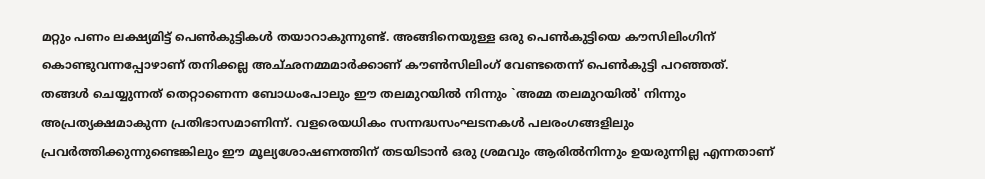മറ്റും പണം ലക്ഷ്യമിട്ട്‌ പെണ്‍കുട്ടികള്‍ തയാറാകുന്നുണ്ട്‌. അങ്ങിനെയുള്ള ഒരു പെണ്‍കുട്ടിയെ കൗസിലിംഗിന്‌ കൊണ്ടുവന്നപ്പോഴാണ്‌ തനിക്കല്ല അച്‌ഛനമ്മമാര്‍ക്കാണ്‌ കൗണ്‍സിലിംഗ്‌ വേണ്ടതെന്ന്‌ പെണ്‍കുട്ടി പറഞ്ഞത്‌.
തങ്ങള്‍ ചെയ്യുന്നത്‌ തെറ്റാണെന്ന ബോധംപോലും ഈ തലമുറയില്‍ നിന്നും `അമ്മ തലമുറയില്‍' നിന്നും അപ്രത്യക്ഷമാകുന്ന പ്രതിഭാസമാണിന്ന്‌. വളരെയധികം സന്നദ്ധസംഘടനകള്‍ പലരംഗങ്ങളിലും പ്രവര്‍ത്തിക്കുന്നുണ്ടെങ്കിലും ഈ മൂല്യശോഷണത്തിന്‌ തടയിടാന്‍ ഒരു ശ്രമവും ആരില്‍നിന്നും ഉയരുന്നില്ല എന്നതാണ്‌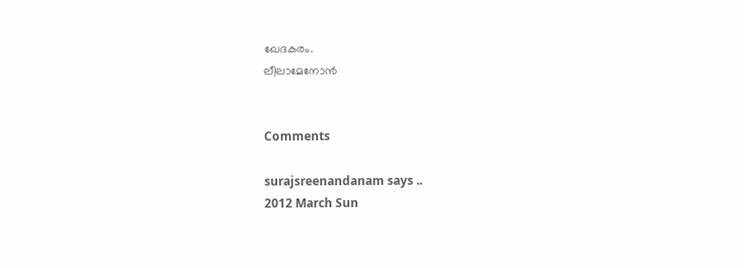ഖേദകരം.
ലീലാമേനോന്‍


Comments

surajsreenandanam says ..
2012 March Sun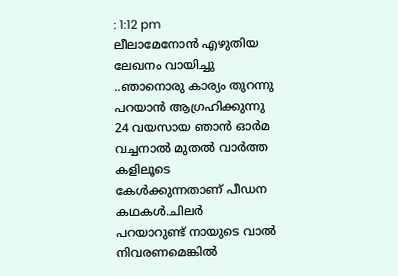: 1:12 pm
ലീലാമേനോന്‍ എഴുതിയ ലേഖനം വായിച്ചു ..ഞാനൊരു കാര്യം തുറന്നു പറയാന്‍ ആഗ്രഹിക്കുന്നു 24 വയസായ ഞാന്‍ ഓര്‍മ വച്ചനാല്‍ മുതല്‍ വാര്‍ത്ത കളിലൂടെ കേള്‍ക്കുന്നതാണ് പീഡന കഥകള്‍.ചിലര്‍ പറയാറുണ്ട്‌ നായുടെ വാല്‍ നിവരണമെങ്കില്‍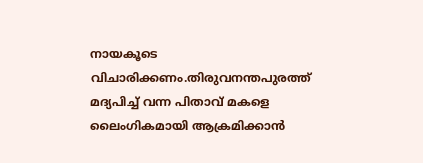നായകൂടെ വിചാരിക്കണം.തിരുവനന്തപുരത്ത്‌ മദ്യപിച്ച്‌ വന്ന പിതാവ്‌ മകളെ ലൈംഗികമായി ആക്രമിക്കാന്‍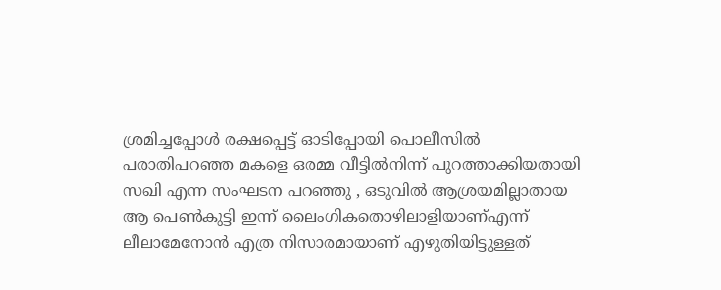ശ്രമിച്ചപ്പോള്‍ രക്ഷപ്പെട്ട്‌ ഓടിപ്പോയി പൊലീസില്‍ പരാതിപറഞ്ഞ മകളെ ഒരമ്മ വീട്ടില്‍നിന്ന്‌ പുറത്താക്കിയതായി സഖി എന്ന സംഘടന പറഞ്ഞു , ഒടുവില്‍ ആശ്രയമില്ലാതായ ആ പെണ്‍കുട്ടി ഇന്ന്‌ ലൈംഗികതൊഴിലാളിയാണ്‌എന്ന് ലീലാമേനോന്‍ എത്ര നിസാരമായാണ് എഴുതിയിട്ടുള്ളത്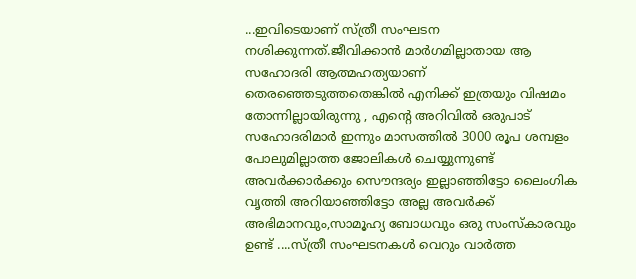...ഇവിടെയാണ് സ്ത്രീ സംഘടന നശിക്കുന്നത്.ജീവിക്കാന്‍ മാര്‍ഗമില്ലാതായ ആ സഹോദരി ആത്മഹത്യയാണ് തെരഞ്ഞെടുത്തതെങ്കില്‍ എനിക്ക് ഇത്രയും വിഷമം തോന്നില്ലായിരുന്നു , എന്റെ അറിവില്‍ ഒരുപാട് സഹോദരിമാര്‍ ഇന്നും മാസത്തില്‍ 3000 രൂപ ശമ്പളം പോലുമില്ലാത്ത ജോലികള്‍ ചെയ്യുന്നുണ്ട് അവര്‍ക്കാര്‍ക്കും സൌന്ദര്യം ഇല്ലാഞ്ഞിട്ടോ ലൈംഗിക വൃത്തി അറിയാഞ്ഞിട്ടോ അല്ല അവര്‍ക്ക് അഭിമാനവും,സാമൂഹ്യ ബോധവും ഒരു സംസ്കാരവും ഉണ്ട് ....സ്ത്രീ സംഘടനകള്‍ വെറും വാര്‍ത്ത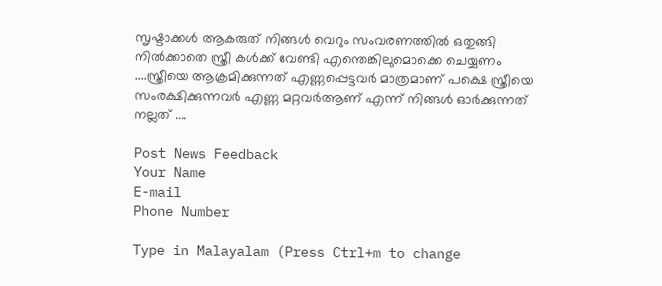സൃഷ്ടാക്കള്‍ ആകരുത് നിങ്ങള്‍ വെറും സംവരണത്തില്‍ ഒതുങ്ങി നില്‍ക്കാതെ സ്ത്രീ കള്‍ക്ക് വേണ്ടി എന്തെങ്കിലുമൊക്കെ ചെയ്യണം ....സ്ത്രീയെ ആക്രമിക്കുന്നത് എണ്ണപ്പെട്ടവര്‍ മാത്രമാണ് പക്ഷെ സ്ത്രീയെ സംരക്ഷിക്കുന്നവര്‍ എണ്ണ മറ്റവര്‍ആണ് എന്ന് നിങ്ങള്‍ ഓര്‍ക്കുന്നത് നല്ലത് ....

Post News Feedback
Your Name
E-mail
Phone Number

Type in Malayalam (Press Ctrl+m to change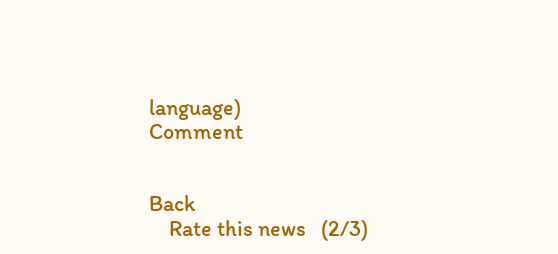language)
Comment


Back
    Rate this news   (2/3)